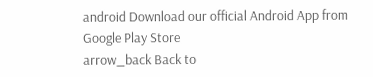android Download our official Android App from Google Play Store
arrow_back Back to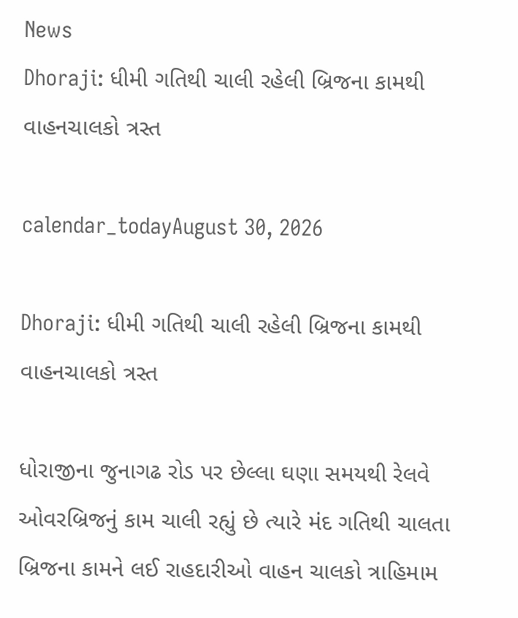News
Dhoraji: ધીમી ગતિથી ચાલી રહેલી બ્રિજના કામથી વાહનચાલકો ત્રસ્ત

calendar_todayAugust 30, 2026

Dhoraji: ધીમી ગતિથી ચાલી રહેલી બ્રિજના કામથી વાહનચાલકો ત્રસ્ત

ધોરાજીના જુનાગઢ રોડ પર છેલ્લા ઘણા સમયથી રેલવે ઓવરબ્રિજનું કામ ચાલી રહ્યું છે ત્યારે મંદ ગતિથી ચાલતા બ્રિજના કામને લઈ રાહદારીઓ વાહન ચાલકો ત્રાહિમામ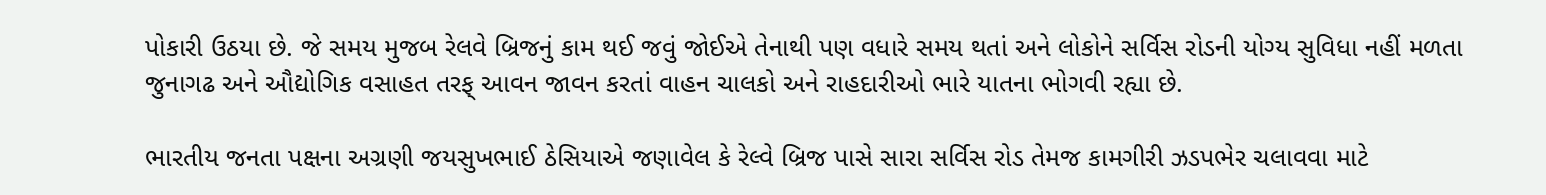પોકારી ઉઠયા છે. જે સમય મુજબ રેલવે બ્રિજનું કામ થઈ જવું જોઈએ તેનાથી પણ વધારે સમય થતાં અને લોકોને સર્વિસ રોડની યોગ્ય સુવિધા નહીં મળતા જુનાગઢ અને ઔદ્યોગિક વસાહત તરફ્ આવન જાવન કરતાં વાહન ચાલકો અને રાહદારીઓ ભારે યાતના ભોગવી રહ્યા છે.

ભારતીય જનતા પક્ષના અગ્રણી જયસુખભાઈ ઠેસિયાએ જણાવેલ કે રેલ્વે બ્રિજ પાસે સારા સર્વિસ રોડ તેમજ કામગીરી ઝડપભેર ચલાવવા માટે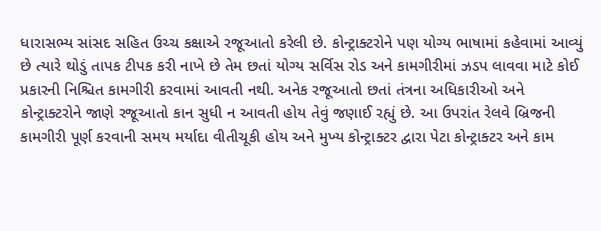ધારાસભ્ય સાંસદ સહિત ઉચ્ચ કક્ષાએ રજૂઆતો કરેલી છે. કોન્ટ્રાક્ટરોને પણ યોગ્ય ભાષામાં કહેવામાં આવ્યું છે ત્યારે થોડું તાપક ટીપક કરી નાખે છે તેમ છતાં યોગ્ય સર્વિસ રોડ અને કામગીરીમાં ઝડપ લાવવા માટે કોઈ પ્રકારની નિશ્ચિત કામગીરી કરવામાં આવતી નથી. અનેક રજૂઆતો છતાં તંત્રના અધિકારીઓ અને કોન્ટ્રાક્ટરોને જાણે રજૂઆતો કાન સુધી ન આવતી હોય તેવું જણાઈ રહ્યું છે. આ ઉપરાંત રેલવે બ્રિજની કામગીરી પૂર્ણ કરવાની સમય મર્યાદા વીતીચૂકી હોય અને મુખ્ય કોન્ટ્રાક્ટર દ્વારા પેટા કોન્ટ્રાક્ટર અને કામ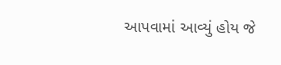આપવામાં આવ્યું હોય જે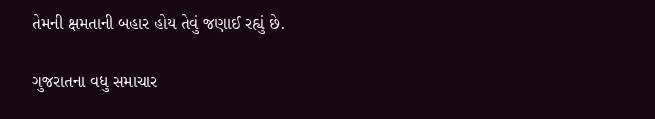તેમની ક્ષમતાની બહાર હોય તેવું જણાઈ રહ્યું છે.

ગુજરાતના વધુ સમાચાર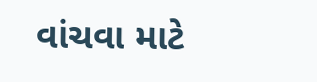વાંચવા માટે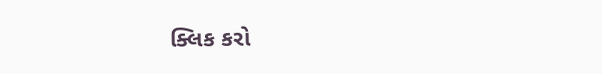ક્લિક કરો